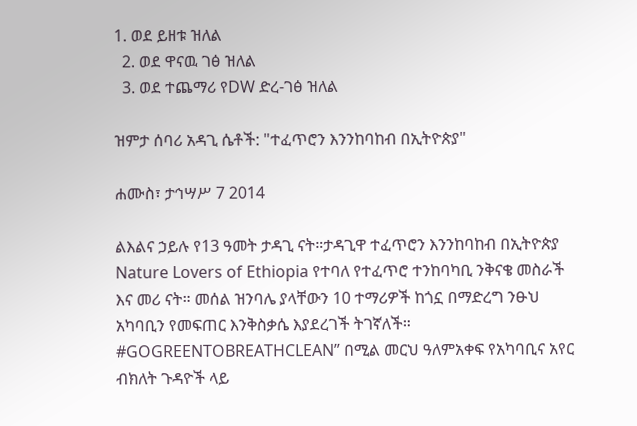1. ወደ ይዘቱ ዝለል
  2. ወደ ዋናዉ ገፅ ዝለል
  3. ወደ ተጨማሪ የDW ድረ-ገፅ ዝለል

ዝምታ ሰባሪ አዳጊ ሴቶች: "ተፈጥሮን እንንከባከብ በኢትዮጵያ"

ሐሙስ፣ ታኅሣሥ 7 2014

ልእልና ኃይሉ የ13 ዓመት ታዳጊ ናት።ታዳጊዋ ተፈጥሮን እንንከባከብ በኢትዮጵያ Nature Lovers of Ethiopia የተባለ የተፈጥሮ ተንከባካቢ ንቅናቄ መስራች እና መሪ ናት። መሰል ዝንባሌ ያላቸውን 10 ተማሪዎች ከጎኗ በማድረግ ንፁህ አካባቢን የመፍጠር እንቅስቃሴ እያደረገች ትገኛለች። #GOGREENTOBREATHCLEAN” በሚል መርህ ዓለምአቀፍ የአካባቢና አየር ብክለት ጉዳዮች ላይ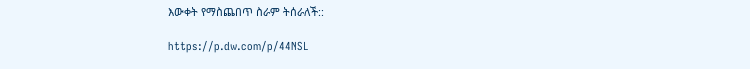እውቀት የማስጨበጥ ስራም ትሰራለች::

https://p.dw.com/p/44NSL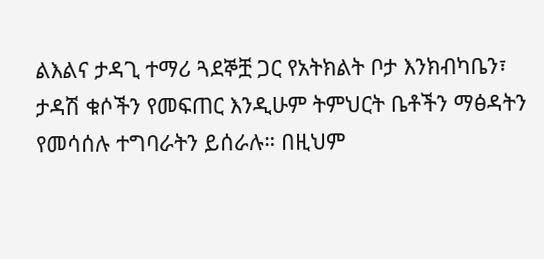ልእልና ታዳጊ ተማሪ ጓደኞቿ ጋር የአትክልት ቦታ እንክብካቤን፣ ታዳሽ ቁሶችን የመፍጠር እንዲሁም ትምህርት ቤቶችን ማፅዳትን የመሳሰሉ ተግባራትን ይሰራሉ። በዚህም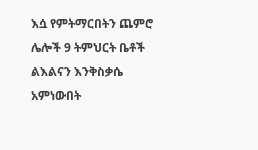እሷ የምትማርበትን ጨምሮ ሌሎች 9 ትምህርት ቤቶች ልእልናን እንቅስቃሴ አምነውበት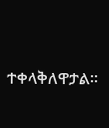ተቀላቅለዋታል።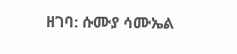ዘገባ: ሱሙያ ሳሙኤል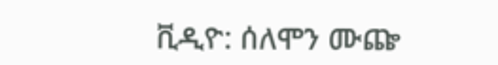ቪዲዮ: ሰለሞን ሙጬ